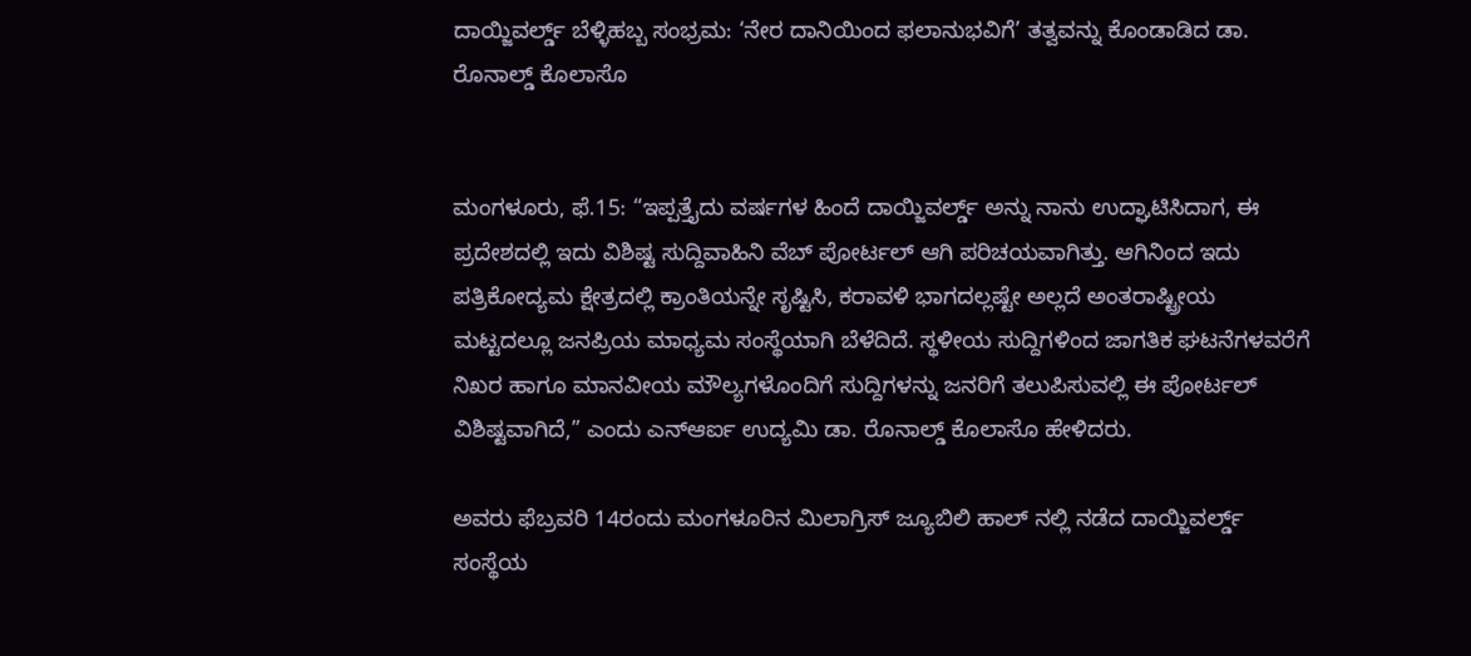ದಾಯ್ಜಿವರ್ಲ್ಡ್ ಬೆಳ್ಳಿಹಬ್ಬ ಸಂಭ್ರಮ: ‘ನೇರ ದಾನಿಯಿಂದ ಫಲಾನುಭವಿಗೆ’ ತತ್ವವನ್ನು ಕೊಂಡಾಡಿದ ಡಾ. ರೊನಾಲ್ಡ್ ಕೊಲಾಸೊ


ಮಂಗಳೂರು, ಫೆ.15: “ಇಪ್ಪತ್ತೈದು ವರ್ಷಗಳ ಹಿಂದೆ ದಾಯ್ಜಿವರ್ಲ್ಡ್ ಅನ್ನು ನಾನು ಉದ್ಘಾಟಿಸಿದಾಗ, ಈ ಪ್ರದೇಶದಲ್ಲಿ ಇದು ವಿಶಿಷ್ಟ ಸುದ್ದಿವಾಹಿನಿ ವೆಬ್ ಪೋರ್ಟಲ್ ಆಗಿ ಪರಿಚಯವಾಗಿತ್ತು. ಆಗಿನಿಂದ ಇದು ಪತ್ರಿಕೋದ್ಯಮ ಕ್ಷೇತ್ರದಲ್ಲಿ ಕ್ರಾಂತಿಯನ್ನೇ ಸೃಷ್ಟಿಸಿ, ಕರಾವಳಿ ಭಾಗದಲ್ಲಷ್ಟೇ ಅಲ್ಲದೆ ಅಂತರಾಷ್ಟ್ರೀಯ ಮಟ್ಟದಲ್ಲೂ ಜನಪ್ರಿಯ ಮಾಧ್ಯಮ ಸಂಸ್ಥೆಯಾಗಿ ಬೆಳೆದಿದೆ. ಸ್ಥಳೀಯ ಸುದ್ದಿಗಳಿಂದ ಜಾಗತಿಕ ಘಟನೆಗಳವರೆಗೆ ನಿಖರ ಹಾಗೂ ಮಾನವೀಯ ಮೌಲ್ಯಗಳೊಂದಿಗೆ ಸುದ್ದಿಗಳನ್ನು ಜನರಿಗೆ ತಲುಪಿಸುವಲ್ಲಿ ಈ ಪೋರ್ಟಲ್ ವಿಶಿಷ್ಟವಾಗಿದೆ,” ಎಂದು ಎನ್ಆರ್ಐ ಉದ್ಯಮಿ ಡಾ. ರೊನಾಲ್ಡ್ ಕೊಲಾಸೊ ಹೇಳಿದರು.

ಅವರು ಫೆಬ್ರವರಿ 14ರಂದು ಮಂಗಳೂರಿನ ಮಿಲಾಗ್ರಿಸ್ ಜ್ಯೂಬಿಲಿ ಹಾಲ್ ನಲ್ಲಿ ನಡೆದ ದಾಯ್ಜಿವರ್ಲ್ಡ್ ಸಂಸ್ಥೆಯ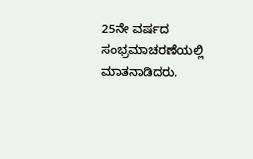25ನೇ ವರ್ಷದ ಸಂಭ್ರಮಾಚರಣೆಯಲ್ಲಿ ಮಾತನಾಡಿದರು.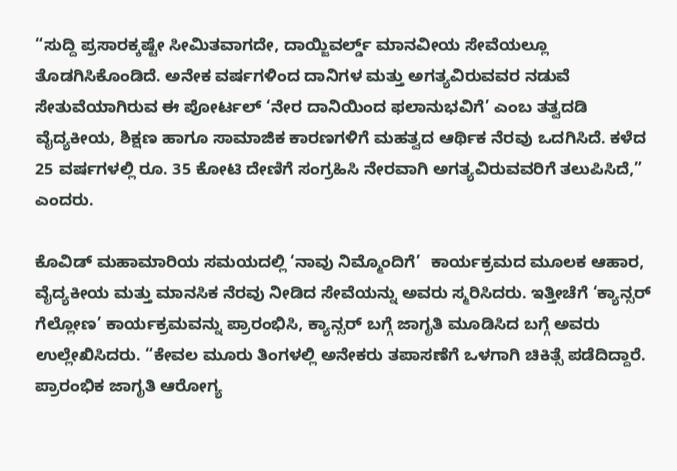“ಸುದ್ದಿ ಪ್ರಸಾರಕ್ಕಷ್ಟೇ ಸೀಮಿತವಾಗದೇ, ದಾಯ್ಜಿವರ್ಲ್ಡ್ ಮಾನವೀಯ ಸೇವೆಯಲ್ಲೂ ತೊಡಗಿಸಿಕೊಂಡಿದೆ. ಅನೇಕ ವರ್ಷಗಳಿಂದ ದಾನಿಗಳ ಮತ್ತು ಅಗತ್ಯವಿರುವವರ ನಡುವೆ ಸೇತುವೆಯಾಗಿರುವ ಈ ಪೋರ್ಟಲ್ ‘ನೇರ ದಾನಿಯಿಂದ ಫಲಾನುಭವಿಗೆ’ ಎಂಬ ತತ್ವದಡಿ ವೈದ್ಯಕೀಯ, ಶಿಕ್ಷಣ ಹಾಗೂ ಸಾಮಾಜಿಕ ಕಾರಣಗಳಿಗೆ ಮಹತ್ವದ ಆರ್ಥಿಕ ನೆರವು ಒದಗಿಸಿದೆ. ಕಳೆದ 25 ವರ್ಷಗಳಲ್ಲಿ ರೂ. 35 ಕೋಟಿ ದೇಣಿಗೆ ಸಂಗ್ರಹಿಸಿ ನೇರವಾಗಿ ಅಗತ್ಯವಿರುವವರಿಗೆ ತಲುಪಿಸಿದೆ,” ಎಂದರು.

ಕೊವಿಡ್ ಮಹಾಮಾರಿಯ ಸಮಯದಲ್ಲಿ ‘ನಾವು ನಿಮ್ಮೊಂದಿಗೆ’  ಕಾರ್ಯಕ್ರಮದ ಮೂಲಕ ಆಹಾರ, ವೈದ್ಯಕೀಯ ಮತ್ತು ಮಾನಸಿಕ ನೆರವು ನೀಡಿದ ಸೇವೆಯನ್ನು ಅವರು ಸ್ಮರಿಸಿದರು. ಇತ್ತೀಚೆಗೆ ‘ಕ್ಯಾನ್ಸರ್ ಗೆಲ್ಲೋಣ’ ಕಾರ್ಯಕ್ರಮವನ್ನು ಪ್ರಾರಂಭಿಸಿ, ಕ್ಯಾನ್ಸರ್ ಬಗ್ಗೆ ಜಾಗೃತಿ ಮೂಡಿಸಿದ ಬಗ್ಗೆ ಅವರು ಉಲ್ಲೇಖಿಸಿದರು. “ಕೇವಲ ಮೂರು ತಿಂಗಳಲ್ಲಿ ಅನೇಕರು ತಪಾಸಣೆಗೆ ಒಳಗಾಗಿ ಚಿಕಿತ್ಸೆ ಪಡೆದಿದ್ದಾರೆ. ಪ್ರಾರಂಭಿಕ ಜಾಗೃತಿ ಆರೋಗ್ಯ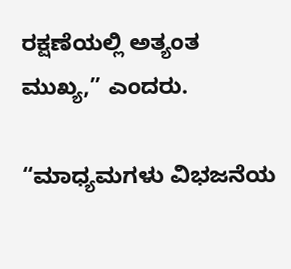ರಕ್ಷಣೆಯಲ್ಲಿ ಅತ್ಯಂತ ಮುಖ್ಯ,” ಎಂದರು.

“ಮಾಧ್ಯಮಗಳು ವಿಭಜನೆಯ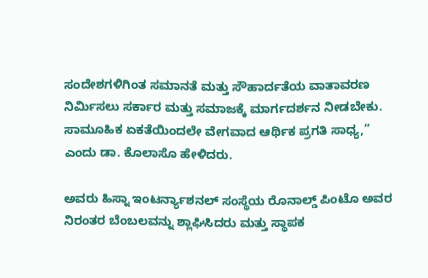ಸಂದೇಶಗಳಿಗಿಂತ ಸಮಾನತೆ ಮತ್ತು ಸೌಹಾರ್ದತೆಯ ವಾತಾವರಣ ನಿರ್ಮಿಸಲು ಸರ್ಕಾರ ಮತ್ತು ಸಮಾಜಕ್ಕೆ ಮಾರ್ಗದರ್ಶನ ನೀಡಬೇಕು. ಸಾಮೂಹಿಕ ಏಕತೆಯಿಂದಲೇ ವೇಗವಾದ ಆರ್ಥಿಕ ಪ್ರಗತಿ ಸಾಧ್ಯ,” ಎಂದು ಡಾ. ಕೊಲಾಸೊ ಹೇಳಿದರು.

ಅವರು ಹಿಸ್ನಾ ಇಂಟರ್ನ್ಯಾಶನಲ್ ಸಂಸ್ಥೆಯ ರೊನಾಲ್ಡ್ ಪಿಂಟೊ ಅವರ ನಿರಂತರ ಬೆಂಬಲವನ್ನು ಶ್ಲಾಘಿಸಿದರು ಮತ್ತು ಸ್ಥಾಪಕ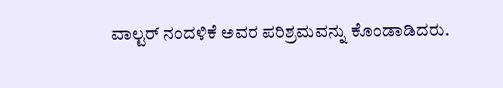ವಾಲ್ಟರ್ ನಂದಳಿಕೆ ಅವರ ಪರಿಶ್ರಮವನ್ನು ಕೊಂಡಾಡಿದರು.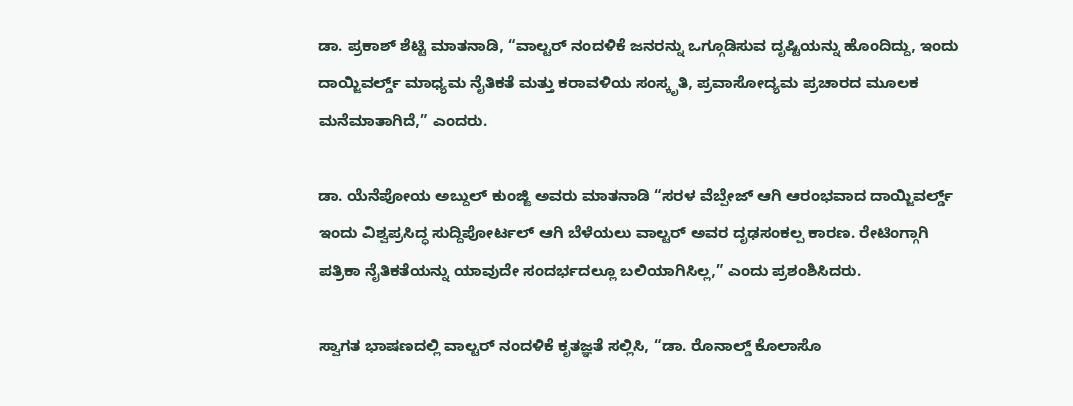ಡಾ. ಪ್ರಕಾಶ್ ಶೆಟ್ಟಿ ಮಾತನಾಡಿ, “ವಾಲ್ಟರ್ ನಂದಳಿಕೆ ಜನರನ್ನು ಒಗ್ಗೂಡಿಸುವ ದೃಷ್ಟಿಯನ್ನು ಹೊಂದಿದ್ದು, ಇಂದು ದಾಯ್ಜಿವರ್ಲ್ಡ್ ಮಾಧ್ಯಮ ನೈತಿಕತೆ ಮತ್ತು ಕರಾವಳಿಯ ಸಂಸ್ಕೃತಿ, ಪ್ರವಾಸೋದ್ಯಮ ಪ್ರಚಾರದ ಮೂಲಕ ಮನೆಮಾತಾಗಿದೆ,” ಎಂದರು.

ಡಾ. ಯೆನೆಪೋಯ ಅಬ್ದುಲ್ ಕುಂಜ್ಙಿ ಅವರು ಮಾತನಾಡಿ “ಸರಳ ವೆಬ್ಪೇಜ್ ಆಗಿ ಆರಂಭವಾದ ದಾಯ್ಜಿವರ್ಲ್ಡ್ ಇಂದು ವಿಶ್ವಪ್ರಸಿದ್ಧ ಸುದ್ದಿಪೋರ್ಟಲ್ ಆಗಿ ಬೆಳೆಯಲು ವಾಲ್ಟರ್ ಅವರ ದೃಢಸಂಕಲ್ಪ ಕಾರಣ. ರೇಟಿಂಗ್ಗಾಗಿ ಪತ್ರಿಕಾ ನೈತಿಕತೆಯನ್ನು ಯಾವುದೇ ಸಂದರ್ಭದಲ್ಲೂ ಬಲಿಯಾಗಿಸಿಲ್ಲ,” ಎಂದು ಪ್ರಶಂಶಿಸಿದರು.

ಸ್ವಾಗತ ಭಾಷಣದಲ್ಲಿ ವಾಲ್ಟರ್ ನಂದಳಿಕೆ ಕೃತಜ್ಞತೆ ಸಲ್ಲಿಸಿ, “ಡಾ. ರೊನಾಲ್ಡ್ ಕೊಲಾಸೊ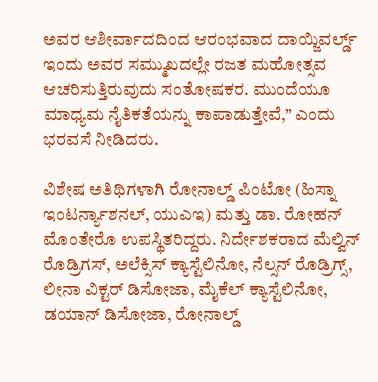ಅವರ ಆಶೀರ್ವಾದದಿಂದ ಆರಂಭವಾದ ದಾಯ್ಜಿವರ್ಲ್ಡ್ ಇಂದು ಅವರ ಸಮ್ಮುಖದಲ್ಲೇ ರಜತ ಮಹೋತ್ಸವ ಆಚರಿಸುತ್ತಿರುವುದು ಸಂತೋಷಕರ. ಮುಂದೆಯೂ ಮಾಧ್ಯಮ ನೈತಿಕತೆಯನ್ನು ಕಾಪಾಡುತ್ತೇವೆ,” ಎಂದು ಭರವಸೆ ನೀಡಿದರು.

ವಿಶೇಷ ಅತಿಥಿಗಳಾಗಿ ರೋನಾಲ್ಡ್ ಪಿಂಟೋ (ಹಿಸ್ನಾ ಇಂಟರ್ನ್ಯಾಶನಲ್, ಯುಎಇ) ಮತ್ತು ಡಾ. ರೋಹನ್ ಮೊಂತೇರೊ ಉಪಸ್ಥಿತರಿದ್ದರು. ನಿರ್ದೇಶಕರಾದ ಮೆಲ್ವಿನ್ ರೊಡ್ರಿಗಸ್, ಅಲೆಕ್ಸಿಸ್ ಕ್ಯಾಸ್ಟೆಲಿನೋ, ನೆಲ್ಸನ್ ರೊಡ್ರಿಗ್ಸ್, ಲೀನಾ ವಿಕ್ಟರ್ ಡಿಸೋಜಾ, ಮೈಕೆಲ್ ಕ್ಯಾಸ್ಟೆಲಿನೋ, ಡಯಾನ್ ಡಿಸೋಜಾ, ರೋನಾಲ್ಡ್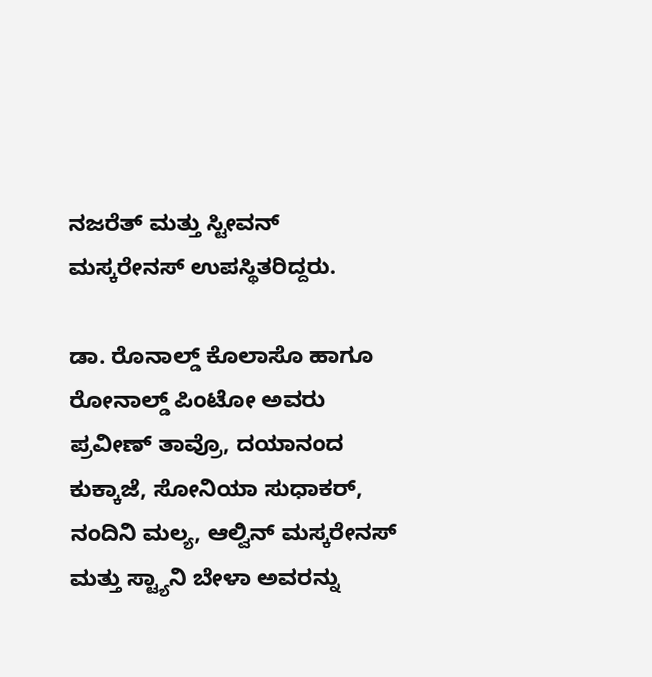ನಜರೆತ್ ಮತ್ತು ಸ್ಟೀವನ್ ಮಸ್ಕರೇನಸ್ ಉಪಸ್ಥಿತರಿದ್ದರು.

ಡಾ. ರೊನಾಲ್ಡ್ ಕೊಲಾಸೊ ಹಾಗೂ ರೋನಾಲ್ಡ್ ಪಿಂಟೋ ಅವರು ಪ್ರವೀಣ್ ತಾವ್ರೊ, ದಯಾನಂದ ಕುಕ್ಕಾಜೆ, ಸೋನಿಯಾ ಸುಧಾಕರ್, ನಂದಿನಿ ಮಲ್ಯ, ಆಲ್ವಿನ್ ಮಸ್ಕರೇನಸ್ ಮತ್ತು ಸ್ಟ್ಯಾನಿ ಬೇಳಾ ಅವರನ್ನು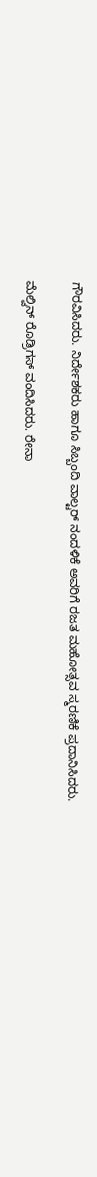ಗೌರವಿಸಿದರು. ನಿರ್ದೇಶಕರು ಹಾಗೂ ಸಿಬ್ಬಂದಿ ವಾಲ್ಟರ್ ನಂದಳಿಕೆ ಅವರಿಗೆ ರಜತ ಮಹೋತ್ಸವ ಸ್ಮರಣಿಕೆ ಪ್ರದಾನಿಸಿದರು.

ಮೆಲ್ವಿನ್ ರೊಡ್ರಿಗಸ್ ವಂದಿಸಿದರು. ರೇನಾ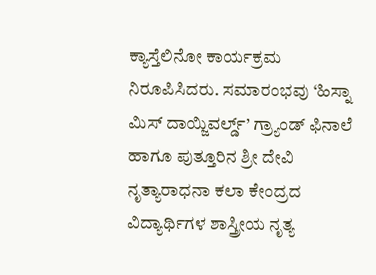ಕ್ಯಾಸ್ತೆಲಿನೋ ಕಾರ್ಯಕ್ರಮ ನಿರೂಪಿಸಿದರು. ಸಮಾರಂಭವು ‘ಹಿಸ್ನಾ ಮಿಸ್ ದಾಯ್ಜಿವರ್ಲ್ಡ್’ ಗ್ರ್ಯಾಂಡ್ ಫಿನಾಲೆ ಹಾಗೂ ಪುತ್ತೂರಿನ ಶ್ರೀ ದೇವಿ ನೃತ್ಯಾರಾಧನಾ ಕಲಾ ಕೇಂದ್ರದ ವಿದ್ಯಾರ್ಥಿಗಳ ಶಾಸ್ತ್ರೀಯ ನೃತ್ಯ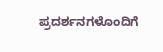ಪ್ರದರ್ಶನಗಳೊಂದಿಗೆ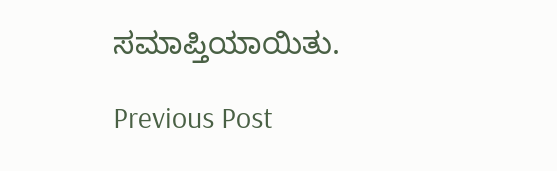ಸಮಾಪ್ತಿಯಾಯಿತು.

Previous Post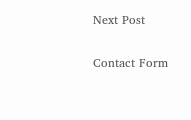Next Post

Contact Form